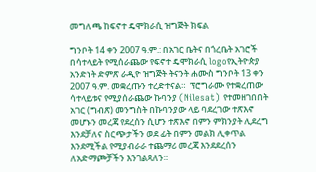መግለጫ ከፍኖተ ዴሞክራሲ ዝግጅት ክፍል

ግንቦት 14 ቀን 2007 ዓ.ም.: በአገር ቤትና በጎረቤት አገሮች በሳተላይት የሚሰራጨው የፍኖተ ዴሞክራሲ logoየኢትዮጵያ አንድነት ድምጽ ራዲዮ ዝግጅት ትናንት ሐሙስ ግንቦት 13 ቀን 2007 ዓ.ም. መቋረጡን ተረድተናል።  ፕሮግራሙ የተቋረጠው ሳተላይቱና የሚያሰራጨው ኩባንያ (Nilesat) የተመዘገበበት አገር (ግብጽ) መንግስት በኩባንያው ላይ ባደረገው ተጽእኖ መሆኑን መረጃ የደረሰን ሲሆን ተጽእኖ በምን ምክንያት ሊደረግ እንደቻለና ስርጭታችን ወደ ፊት በምን መልክ ሊቀጥል እንደሚችል የሚያብራራ ተጨማሪ መረጃ እንደደረሰን ለአድማጮቻችን እንገልጻለን።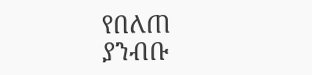የበለጠ ያንብቡ